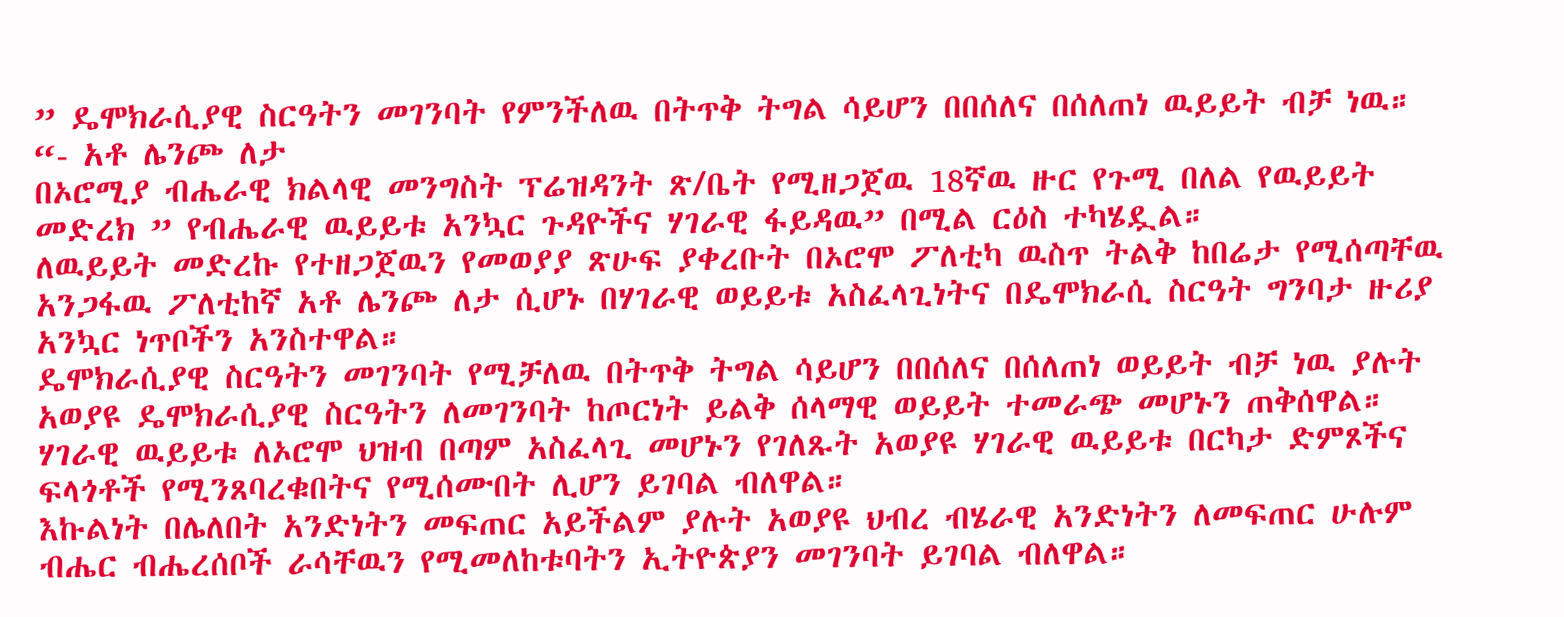” ዴሞክራሲያዊ ስርዓትን መገንባት የምንችለዉ በትጥቅ ትግል ሳይሆን በበሰለና በሰለጠነ ዉይይት ብቻ ነዉ። “- አቶ ሌንጮ ለታ
በኦሮሚያ ብሔራዊ ክልላዊ መንግስት ፕሬዝዳንት ጽ/ቤት የሚዘጋጀዉ 18ኛዉ ዙር የጉሚ በለል የዉይይት መድረክ ” የብሔራዊ ዉይይቱ አንኳር ጉዳዮችና ሃገራዊ ፋይዳዉ” በሚል ርዕስ ተካሄዷል።
ለዉይይት መድረኩ የተዘጋጀዉን የመወያያ ጽሁፍ ያቀረቡት በኦሮሞ ፖለቲካ ዉስጥ ትልቅ ከበሬታ የሚሰጣቸዉ አንጋፋዉ ፖለቲከኛ አቶ ሌንጮ ለታ ሲሆኑ በሃገራዊ ወይይቱ አስፈላጊነትና በዴሞክራሲ ስርዓት ግንባታ ዙሪያ አንኳር ነጥቦችን አንስተዋል።
ዴሞክራሲያዊ ስርዓትን መገንባት የሚቻለዉ በትጥቅ ትግል ሳይሆን በበሰለና በሰለጠነ ወይይት ብቻ ነዉ ያሉት አወያዩ ዴሞክራሲያዊ ስርዓትን ለመገንባት ከጦርነት ይልቅ ሰላማዊ ወይይት ተመራጭ መሆኑን ጠቅሰዋል።
ሃገራዊ ዉይይቱ ለኦሮሞ ህዝብ በጣም አስፈላጊ መሆኑን የገለጹት አወያዩ ሃገራዊ ዉይይቱ በርካታ ድምጾችና ፍላጎቶች የሚንጸባረቁበትና የሚሰሙበት ሊሆን ይገባል ብለዋል።
እኩልነት በሌለበት አንድነትን መፍጠር አይችልም ያሉት አወያዩ ህብረ ብሄራዊ አንድነትን ለመፍጠር ሁሉም ብሔር ብሔረሰቦች ራሳቸዉን የሚመለከቱባትን ኢትዮጵያን መገንባት ይገባል ብለዋል።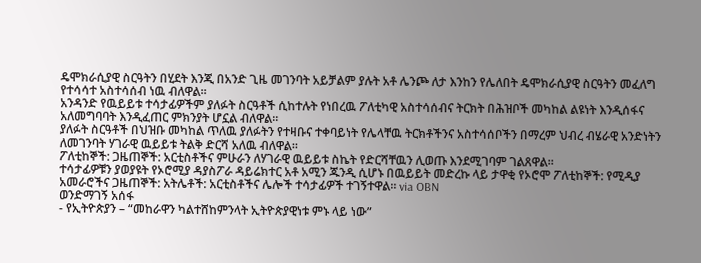ዴሞክራሲያዊ ስርዓትን በሂደት እንጂ በአንድ ጊዜ መገንባት አይቻልም ያሉት አቶ ሌንጮ ለታ እንከን የሌለበት ዴሞክራሲያዊ ስርዓትን መፈለግ የተሳሳተ አስተሳሰብ ነዉ ብለዋል።
አንዳንድ የዉይይቱ ተሳታፊዎችም ያለፉት ስርዓቶች ሲከተሉት የነበረዉ ፖለቲካዊ አስተሳሰብና ትርክት በሕዝቦች መካከል ልዩነት እንዲሰፋና አለመግባባት እንዲፈጠር ምክንያት ሆኗል ብለዋል።
ያለፉት ስርዓቶች በህዝቡ መካከል ጥለዉ ያለፉትን የተዛቡና ተቀባይነት የሌላቸዉ ትርክቶችንና አስተሳሰቦችን በማረም ህብረ ብሄራዊ አንድነትን ለመገንባት ሃገራዊ ዉይይቱ ትልቅ ድርሻ አለዉ ብለዋል።
ፖለቲከኞች: ጋዜጠኞች: አርቲስቶችና ምሁራን ለሃገራዊ ዉይይቱ ስኬት የድርሻቸዉን ሊወጡ እንደሚገባም ገልጸዋል።
ተሳታፊዎቹን ያወያዩት የኦሮሚያ ዳያስፖራ ዳይሬክተር አቶ አሚን ጁንዲ ሲሆኑ በዉይይት መድረኩ ላይ ታዋቂ የኦሮሞ ፖለቲከኞች: የሚዲያ አመራሮችና ጋዜጠኞች: አትሌቶች: አርቲስቶችና ሌሎች ተሳታፊዎች ተገኝተዋል። via OBN
ወንድማገኝ አሰፋ
- የኢትዮጵያን – “መከራዋን ካልተሸከምንላት ኢትዮጵያዊነቱ ምኑ ላይ ነው”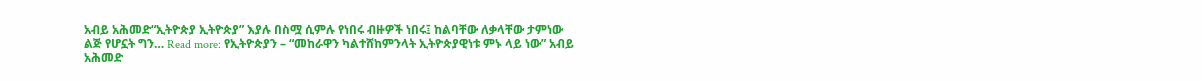አብይ አሕመድ“ኢትዮጵያ ኢትዮጵያ” እያሉ በስሟ ሲምሉ የነበሩ ብዙዎች ነበሩ፤ ከልባቸው ለቃላቸው ታምነው ልጅ የሆኗት ግን… Read more: የኢትዮጵያን – “መከራዋን ካልተሸከምንላት ኢትዮጵያዊነቱ ምኑ ላይ ነው” አብይ አሕመድ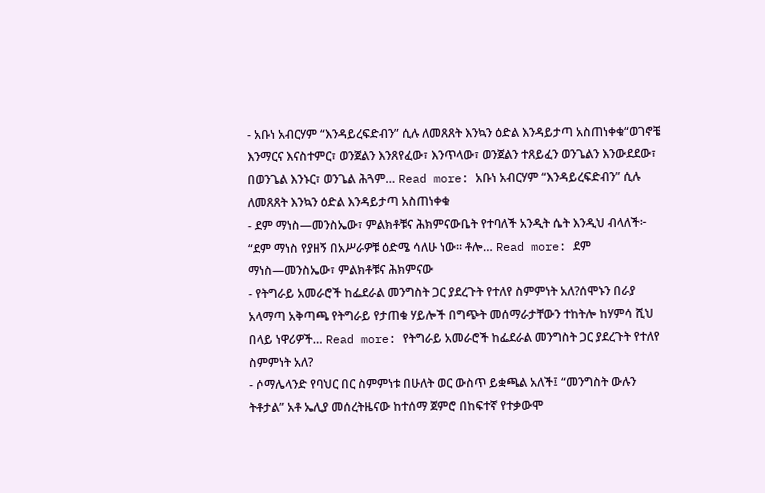- አቡነ አብርሃም “እንዳይረፍድብን” ሲሉ ለመጸጸት እንኳን ዕድል እንዳይታጣ አስጠነቀቁ“ወገኖቼ እንማርና እናስተምር፣ ወንጀልን እንጸየፈው፣ እንጥላው፣ ወንጀልን ተጸይፈን ወንጌልን እንውደደው፣ በወንጌል እንኑር፣ ወንጌል ሕጓም… Read more: አቡነ አብርሃም “እንዳይረፍድብን” ሲሉ ለመጸጸት እንኳን ዕድል እንዳይታጣ አስጠነቀቁ
- ደም ማነስ—መንስኤው፣ ምልክቶቹና ሕክምናውቤት የተባለች አንዲት ሴት እንዲህ ብላለች፦ “ደም ማነስ የያዘኝ በአሥራዎቹ ዕድሜ ሳለሁ ነው። ቶሎ… Read more: ደም ማነስ—መንስኤው፣ ምልክቶቹና ሕክምናው
- የትግራይ አመራሮች ከፌደራል መንግስት ጋር ያደረጉት የተለየ ስምምነት አለ?ሰሞኑን በራያ አላማጣ አቅጣጫ የትግራይ የታጠቁ ሃይሎች በግጭት መሰማራታቸውን ተከትሎ ከሃምሳ ሺህ በላይ ነዋሪዎች… Read more: የትግራይ አመራሮች ከፌደራል መንግስት ጋር ያደረጉት የተለየ ስምምነት አለ?
- ሶማሌላንድ የባህር በር ስምምነቱ በሁለት ወር ውስጥ ይቋጫል አለች፤ “መንግስት ውሉን ትቶታል” አቶ ኤሊያ መሰረትዜናው ከተሰማ ጀምሮ በከፍተኛ የተቃውሞ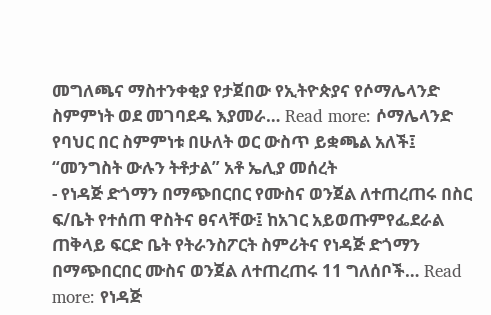መግለጫና ማስተንቀቂያ የታጀበው የኢትዮጵያና የሶማሌላንድ ስምምነት ወደ መገባደዱ እያመራ… Read more: ሶማሌላንድ የባህር በር ስምምነቱ በሁለት ወር ውስጥ ይቋጫል አለች፤ “መንግስት ውሉን ትቶታል” አቶ ኤሊያ መሰረት
- የነዳጅ ድጎማን በማጭበርበር የሙስና ወንጀል ለተጠረጠሩ በስር ፍ/ቤት የተሰጠ ዋስትና ፀናላቸው፤ ከአገር አይወጡምየፌደራል ጠቅላይ ፍርድ ቤት የትራንስፖርት ስምሪትና የነዳጅ ድጎማን በማጭበርበር ሙስና ወንጀል ለተጠረጠሩ 11 ግለሰቦች… Read more: የነዳጅ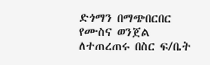ድጎማን በማጭበርበር የሙስና ወንጀል ለተጠረጠሩ በስር ፍ/ቤት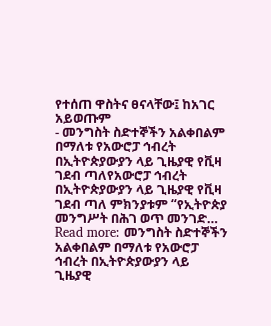የተሰጠ ዋስትና ፀናላቸው፤ ከአገር አይወጡም
- መንግስት ስድተኞችን አልቀበልም በማለቱ የአውሮፓ ኅብረት በኢትዮጵያውያን ላይ ጊዜያዊ የቪዛ ገደብ ጣለየአውሮፓ ኅብረት በኢትዮጵያውያን ላይ ጊዜያዊ የቪዛ ገደብ ጣለ ምክንያቱም “የኢትዮጵያ መንግሥት በሕገ ወጥ መንገድ… Read more: መንግስት ስድተኞችን አልቀበልም በማለቱ የአውሮፓ ኅብረት በኢትዮጵያውያን ላይ ጊዜያዊ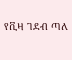የቪዛ ገደብ ጣለ